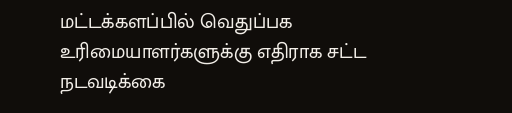மட்டக்களப்பில் வெதுப்பக உரிமையாளர்களுக்கு எதிராக சட்ட நடவடிக்கை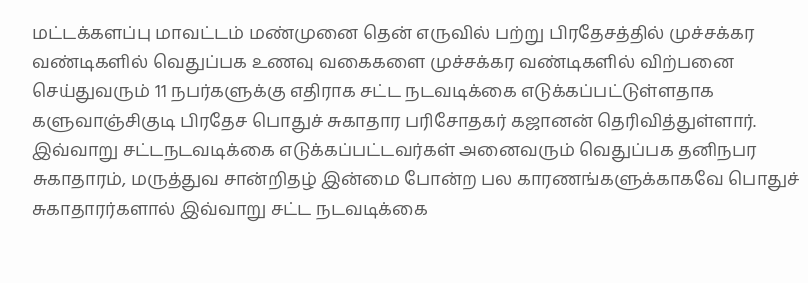மட்டக்களப்பு மாவட்டம் மண்முனை தென் எருவில் பற்று பிரதேசத்தில் முச்சக்கர வண்டிகளில் வெதுப்பக உணவு வகைகளை முச்சக்கர வண்டிகளில் விற்பனை செய்துவரும் 11 நபர்களுக்கு எதிராக சட்ட நடவடிக்கை எடுக்கப்பட்டுள்ளதாக களுவாஞ்சிகுடி பிரதேச பொதுச் சுகாதார பரிசோதகர் கஜானன் தெரிவித்துள்ளார்.
இவ்வாறு சட்டநடவடிக்கை எடுக்கப்பட்டவர்கள் அனைவரும் வெதுப்பக தனிநபர சுகாதாரம், மருத்துவ சான்றிதழ் இன்மை போன்ற பல காரணங்களுக்காகவே பொதுச் சுகாதாரர்களால் இவ்வாறு சட்ட நடவடிக்கை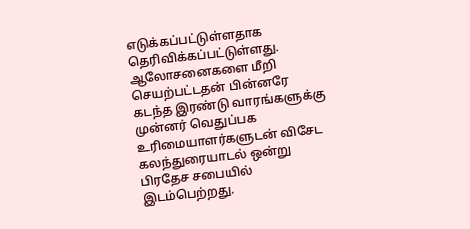எடுக்கப்பட்டுள்ளதாக தெரிவிக்கப்பட்டுள்ளது.
ஆலோசனைகளை மீறி செயற்பட்டதன் பின்னரே
கடந்த இரண்டு வாரங்களுக்கு முன்னர் வெதுப்பக உரிமையாளர்களுடன் விசேட கலந்துரையாடல் ஒன்று பிரதேச சபையில் இடம்பெற்றது.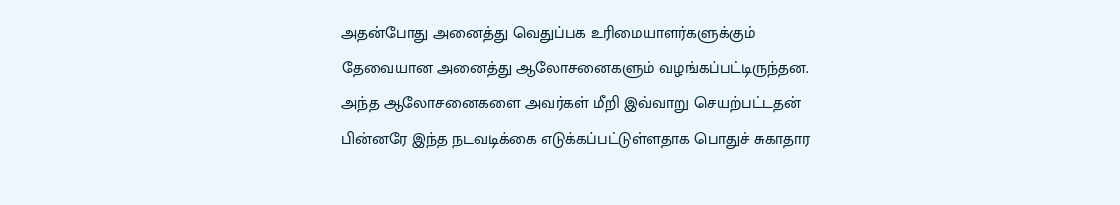அதன்போது அனைத்து வெதுப்பக உரிமையாளர்களுக்கும் தேவையான அனைத்து ஆலோசனைகளும் வழங்கப்பட்டிருந்தன.
அந்த ஆலோசனைகளை அவர்கள் மீறி இவ்வாறு செயற்பட்டதன் பின்னரே இந்த நடவடிக்கை எடுக்கப்பட்டுள்ளதாக பொதுச் சுகாதார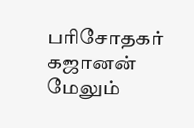பரிசோதகர் கஜானன் மேலும்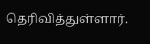தெரிவித்துள்ளார்.